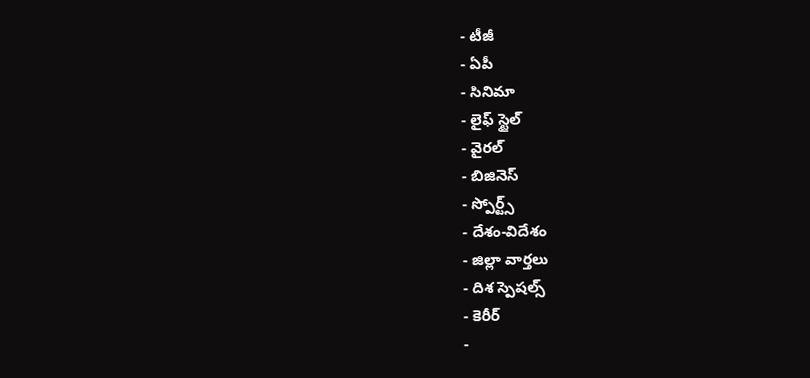- టీజీ
- ఏపీ
- సినిమా
- లైఫ్ స్టైల్
- వైరల్
- బిజినెస్
- స్పోర్ట్స్
- దేశం-విదేశం
- జిల్లా వార్తలు
- దిశ స్పెషల్స్
- కెరీర్
-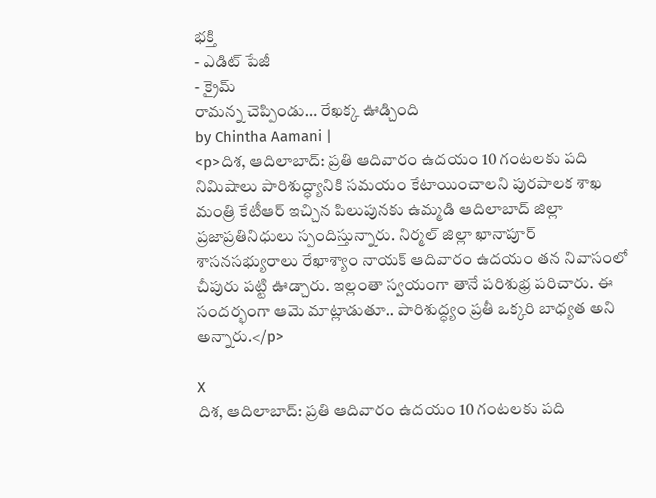భక్తి
- ఎడిట్ పేజీ
- క్రైమ్
రామన్న చెప్పిండు… రేఖక్క ఊడ్చింది
by Chintha Aamani |
<p>దిశ, ఆదిలాబాద్: ప్రతి ఆదివారం ఉదయం 10 గంటలకు పది నిమిషాలు పారిశుద్ధ్యానికి సమయం కేటాయించాలని పురపాలక శాఖ మంత్రి కేటీఆర్ ఇచ్చిన పిలుపునకు ఉమ్మడి ఆదిలాబాద్ జిల్లా ప్రజాప్రతినిధులు స్పందిస్తున్నారు. నిర్మల్ జిల్లా ఖానాపూర్ శాసనసభ్యురాలు రేఖాశ్యాం నాయక్ ఆదివారం ఉదయం తన నివాసంలో చీపురు పట్టి ఊడ్చారు. ఇల్లంతా స్వయంగా తానే పరిశుభ్ర పరిచారు. ఈ సందర్భంగా ఆమె మాట్లాడుతూ.. పారిశుద్ధ్యం ప్రతీ ఒక్కరి బాధ్యత అని అన్నారు.</p>

X
దిశ, ఆదిలాబాద్: ప్రతి ఆదివారం ఉదయం 10 గంటలకు పది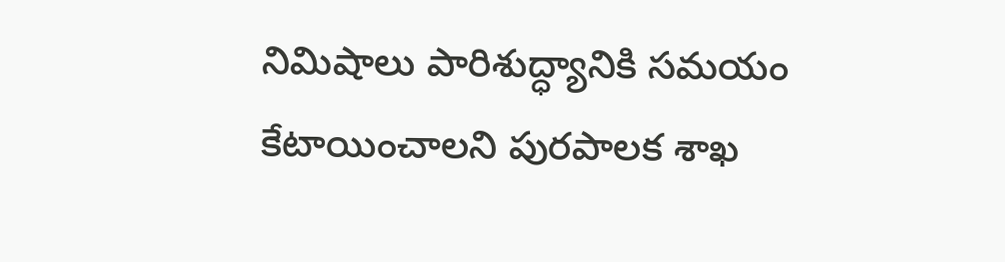నిమిషాలు పారిశుద్ధ్యానికి సమయం కేటాయించాలని పురపాలక శాఖ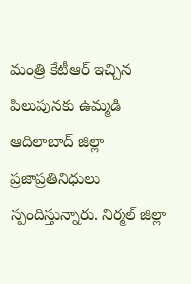మంత్రి కేటీఆర్ ఇచ్చిన పిలుపునకు ఉమ్మడి ఆదిలాబాద్ జిల్లా ప్రజాప్రతినిధులు స్పందిస్తున్నారు. నిర్మల్ జిల్లా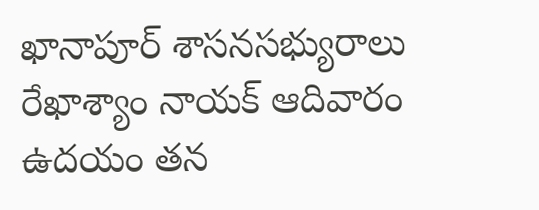ఖానాపూర్ శాసనసభ్యురాలు రేఖాశ్యాం నాయక్ ఆదివారం ఉదయం తన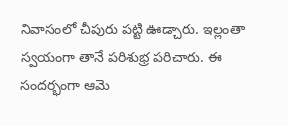నివాసంలో చీపురు పట్టి ఊడ్చారు. ఇల్లంతా స్వయంగా తానే పరిశుభ్ర పరిచారు. ఈ సందర్భంగా ఆమె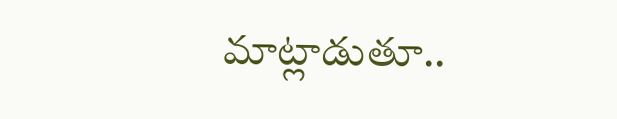మాట్లాడుతూ..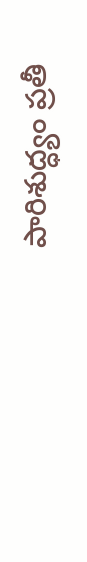పారిశుద్ధ్యం ప్రతీ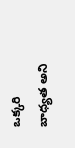ఒక్కరి బాధ్యత అని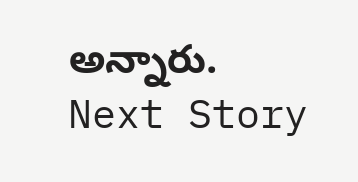అన్నారు.
Next Story